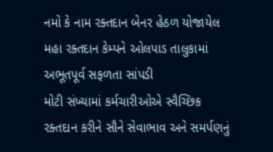નમો કે નામ રક્તદાન બેનર હેઠળ યોજાયેલ મહા રક્તદાન કેમ્પને ઓલપાડ તાલુકામાં અભૂતપૂર્વ સફળતા સાંપડી
મોટી સંખ્યામાં કર્મચારીઓએ સ્વૈચ્છિક રક્તદાન કરીને સૌને સેવાભાવ અને સમર્પણનું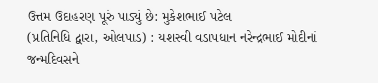ઉત્તમ ઉદાહરણ પૂરું પાડ્યું છે: મુકેશભાઈ પટેલ
(પ્રતિનિધિ દ્વારા, ઓલપાડ) : યશસ્વી વડાપધાન નરેન્દ્રભાઈ મોદીનાં જન્મદિવસને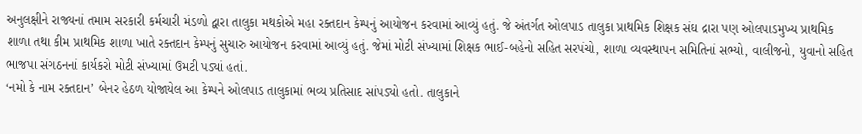અનુલક્ષીને રાજ્યનાં તમામ સરકારી કર્મચારી મંડળો દ્વારા તાલુકા મથકોએ મહા રક્તદાન કેમ્પનું આયોજન કરવામાં આવ્યું હતું. જે અંતર્ગત ઓલપાડ તાલુકા પ્રાથમિક શિક્ષક સંઘ દ્રારા પણ ઓલપાડમુખ્ય પ્રાથમિક શાળા તથા કીમ પ્રાથમિક શાળા ખાતે રક્તદાન કેમ્પનું સુચારુ આયોજન કરવામાં આવ્યું હતું. જેમાં મોટી સંખ્યામાં શિક્ષક ભાઈ-બહેનો સહિત સરપંચો, શાળા વ્યવસ્થાપન સમિતિનાં સભ્યો, વાલીજનો, યુવાનો સહિત ભાજપા સંગઠનનાં કાર્યકરો મોટી સંખ્યામાં ઉમટી પડ્યાં હતાં.
‘નમો કે નામ રક્તદાન’ બેનર હેઠળ યોજાયેલ આ કેમ્પને ઓલપાડ તાલુકામાં ભવ્ય પ્રતિસાદ સાંપડ્યો હતો. તાલુકાને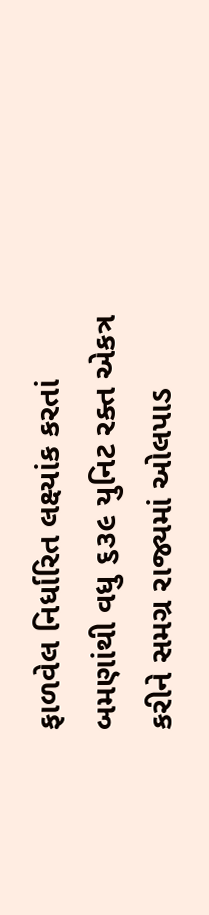ફાળવેલ નિર્ધારિત લક્ષ્યાંક કરતાં બમણાંથી વધુ ૬૩૯ યુનિટ રક્ત એકત્ર કરીને સમગ્ર રાજ્યમાં ઓલપાડ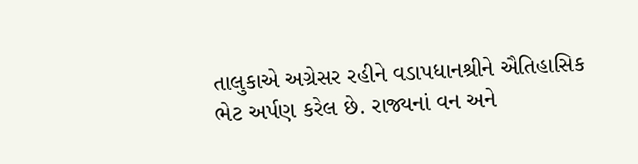તાલુકાએ અગ્રેસર રહીને વડાપધાનશ્રીને ઐતિહાસિક ભેટ અર્પણ કરેલ છે. રાજ્યનાં વન અને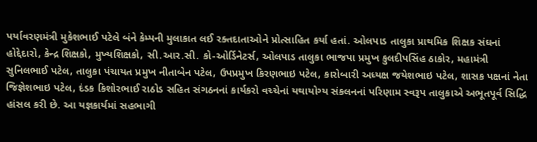પર્યાવરણમંત્રી મુકેશભાઈ પટેલે બંને કેમ્પની મુલાકાત લઈ રક્તદાતાઓને પ્રોત્સાહિત કર્યા હતાં. ઓલપાડ તાલુકા પ્રાથમિક શિક્ષક સંઘનાં હોદ્દેદારો, કેન્દ્ર શિક્ષકો, મુખ્યશિક્ષકો, સી.આર.સી. કો-ઓર્ડિનેટર્સ, ઓલપાડ તાલુકા ભાજપા પ્રમુખ કુલદીપસિંહ ઠાકોર, મહામંત્રી સુનિલભાઈ પટેલ, તાલુકા પંચાયત પ્રમુખ નીતાબેન પટેલ, ઉપપ્રમુખ કિરણભાઇ પટેલ, કારોબારી અધ્યક્ષ જયેશભાઇ પટેલ, શાસક પક્ષનાં નેતા જિજ્ઞેશભાઇ પટેલ, દંડક કિશોરભાઈ રાઠોડ સહિત સંગઠનનાં કાર્યકરો વચ્ચેનાં યથાયોગ્ય સંકલનનાં પરિણામ સ્વરૂપ તાલુકાએ અભૂતપૂર્વ સિદ્ધિ હાંસલ કરી છે. આ યજ્ઞકાર્યમાં સહભાગી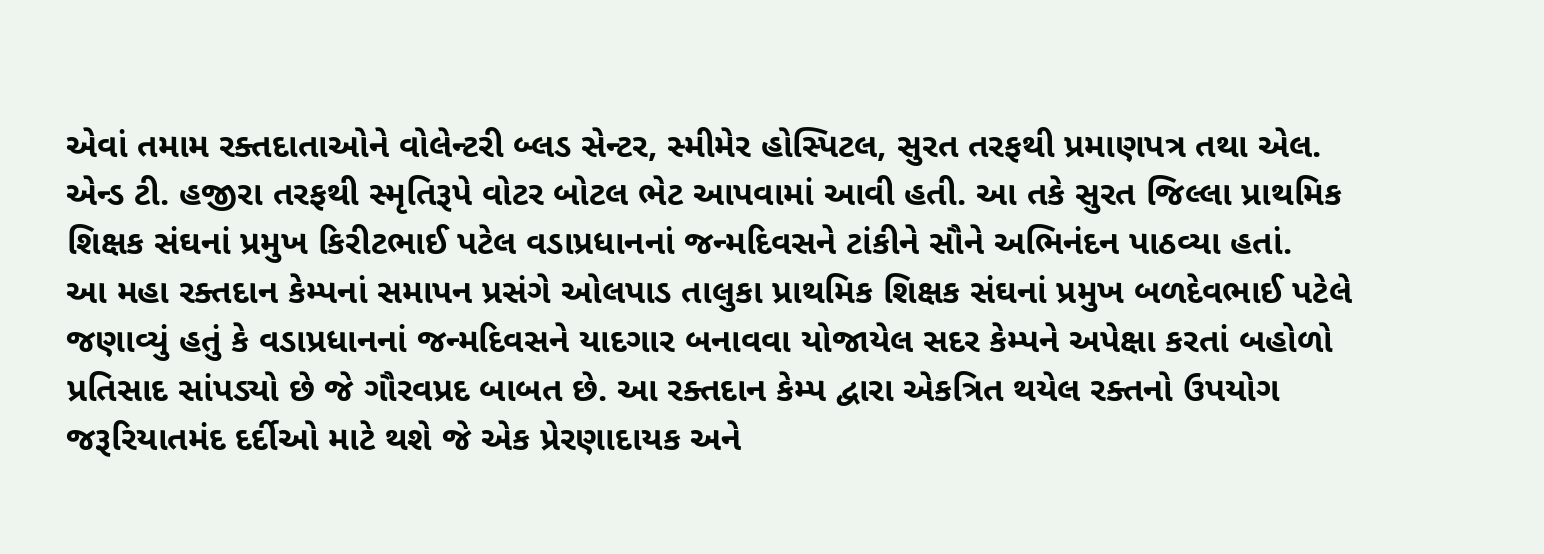એવાં તમામ રક્તદાતાઓને વોલેન્ટરી બ્લડ સેન્ટર, સ્મીમેર હોસ્પિટલ, સુરત તરફથી પ્રમાણપત્ર તથા એલ. એન્ડ ટી. હજીરા તરફથી સ્મૃતિરૂપે વોટર બોટલ ભેટ આપવામાં આવી હતી. આ તકે સુરત જિલ્લા પ્રાથમિક શિક્ષક સંઘનાં પ્રમુખ કિરીટભાઈ પટેલ વડાપ્રધાનનાં જન્મદિવસને ટાંકીને સૌને અભિનંદન પાઠવ્યા હતાં.
આ મહા રક્તદાન કેમ્પનાં સમાપન પ્રસંગે ઓલપાડ તાલુકા પ્રાથમિક શિક્ષક સંઘનાં પ્રમુખ બળદેવભાઈ પટેલે જણાવ્યું હતું કે વડાપ્રધાનનાં જન્મદિવસને યાદગાર બનાવવા યોજાયેલ સદર કેમ્પને અપેક્ષા કરતાં બહોળો પ્રતિસાદ સાંપડ્યો છે જે ગૌરવપ્રદ બાબત છે. આ રક્તદાન કેમ્પ દ્વારા એકત્રિત થયેલ રક્તનો ઉપયોગ જરૂરિયાતમંદ દર્દીઓ માટે થશે જે એક પ્રેરણાદાયક અને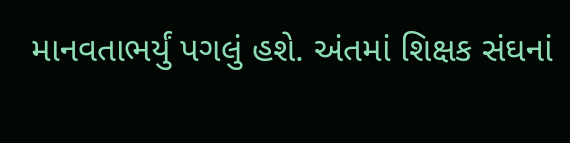માનવતાભર્યું પગલું હશે. અંતમાં શિક્ષક સંઘનાં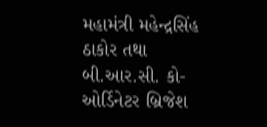મહામંત્રી મહેન્દ્રસિંહ ઠાકોર તથા બી.આર.સી. કો-ઓર્ડિનેટર બ્રિજેશ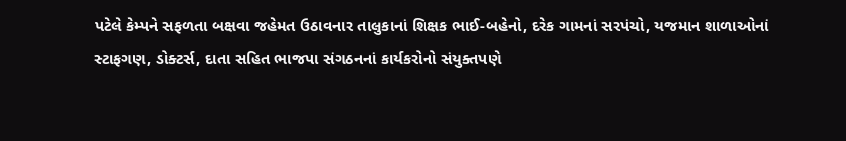પટેલે કેમ્પને સફળતા બક્ષવા જહેમત ઉઠાવનાર તાલુકાનાં શિક્ષક ભાઈ-બહેનો, દરેક ગામનાં સરપંચો, યજમાન શાળાઓનાં સ્ટાફગણ, ડોક્ટર્સ, દાતા સહિત ભાજપા સંગઠનનાં કાર્યકરોનો સંયુક્તપણે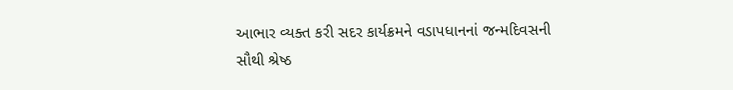આભાર વ્યક્ત કરી સદર કાર્યક્રમને વડાપધાનનાં જન્મદિવસની સૌથી શ્રેષ્ઠ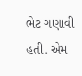ભેટ ગણાવી હતી. એમ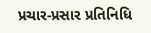પ્રચાર-પ્રસાર પ્રતિનિધિ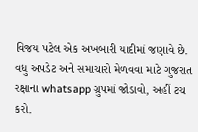વિજય પટેલ એક અખબારી યાદીમાં જણાવે છે.
વધુ અપડેટ અને સમાચારો મેળવવા માટે ગુજરાત રક્ષાના whatsapp ગ્રુપમાં જોડાવો, અહીં ટચ કરો.